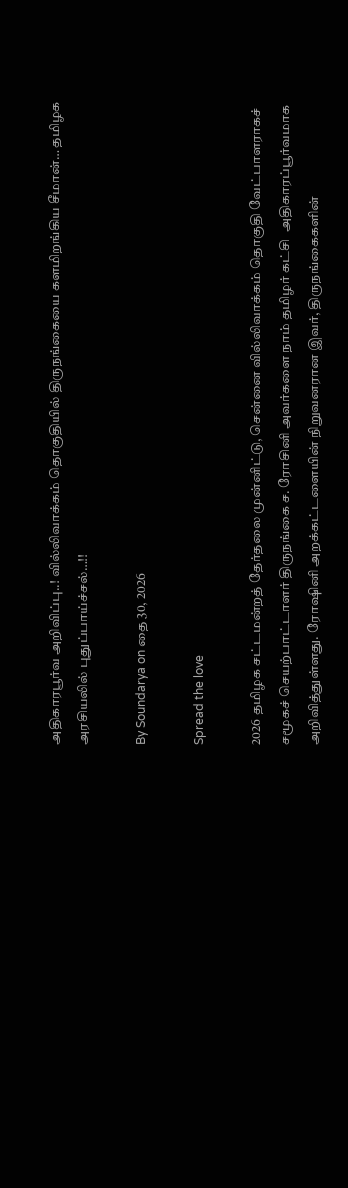அதிகாரபூர்வ அறிவிப்பு..! வில்லிவாக்கம் தொகுதியில் திருநங்கையை களமிறங்கிய சீமான்… தமிழக அரசியலில் புதுப்பாய்ச்சல்…!!

By Soundarya on தை 30, 2026

Spread the love

2026 தமிழக சட்டமன்றத் தேர்தலை முன்னிட்டு, சென்னை வில்லிவாக்கம் தொகுதி வேட்பாளராகச் சமூகச் செயற்பாட்டாளர் திருநங்கை ச. ரோசினி அவர்களை நாம் தமிழர் கட்சி  அதிகாரப்பூர்வமாக அறிவித்துள்ளது. ரோஷினி அறக்கட்டளையின் நிறுவனரான இவர், திருநங்கைகளின்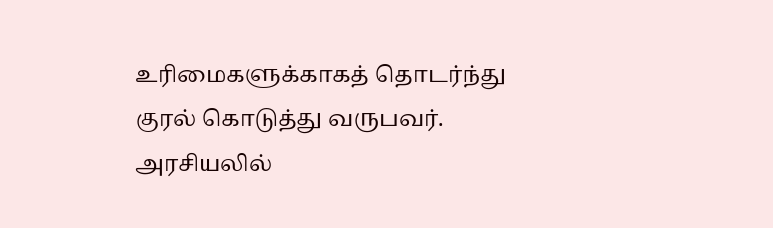உரிமைகளுக்காகத் தொடர்ந்து குரல் கொடுத்து வருபவர். அரசியலில்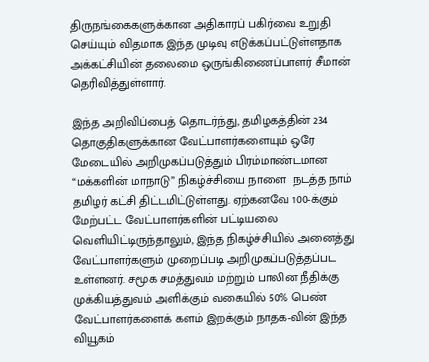திருநங்கைகளுக்கான அதிகாரப் பகிர்வை உறுதி செய்யும் விதமாக இந்த முடிவு எடுக்கப்பட்டுள்ளதாக அக்கட்சியின் தலைமை ஒருங்கிணைப்பாளர் சீமான் தெரிவித்துள்ளார்.

இந்த அறிவிப்பைத் தொடர்ந்து, தமிழகத்தின் 234 தொகுதிகளுக்கான வேட்பாளர்களையும் ஒரே மேடையில் அறிமுகப்படுத்தும் பிரம்மாண்டமான “மக்களின் மாநாடு” நிகழ்ச்சியை நாளை  நடத்த நாம் தமிழர் கட்சி திட்டமிட்டுள்ளது. ஏற்கனவே 100-க்கும் மேற்பட்ட வேட்பாளர்களின் பட்டியலை வெளியிட்டிருந்தாலும், இந்த நிகழ்ச்சியில் அனைத்து வேட்பாளர்களும் முறைப்படி அறிமுகப்படுத்தப்பட உள்ளனர். சமூக சமத்துவம் மற்றும் பாலின நீதிக்கு முக்கியத்துவம் அளிக்கும் வகையில் 50% பெண் வேட்பாளர்களைக் களம் இறக்கும் நாதக-வின் இந்த வியூகம்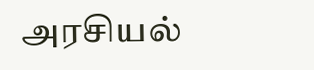அரசியல்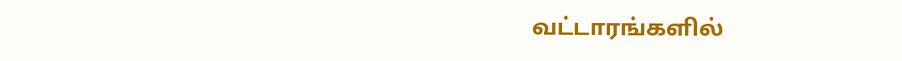வட்டாரங்களில்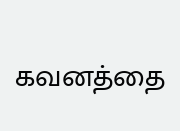கவனத்தை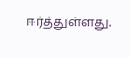ஈர்த்துள்ளது.